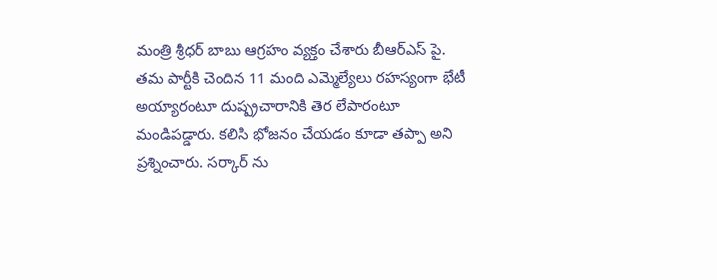మంత్రి శ్రీధర్ బాబు ఆగ్రహం వ్యక్తం చేశారు బీఆర్ఎస్ పై. తమ పార్టీకి చెందిన 11 మంది ఎమ్మెల్యేలు రహస్యంగా భేటీ అయ్యారంటూ దుష్ప్రచారానికి తెర లేపారంటూ మండిపడ్డారు. కలిసి భోజనం చేయడం కూడా తప్పా అని ప్రశ్నించారు. సర్కార్ ను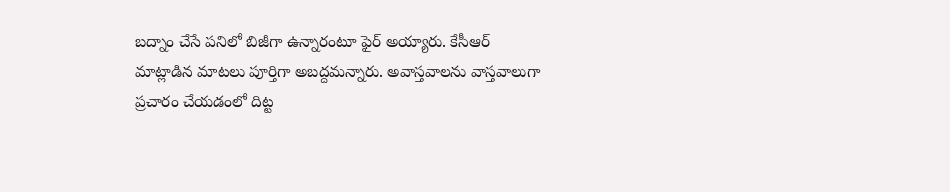బద్నాం చేసే పనిలో బిజీగా ఉన్నారంటూ ఫైర్ అయ్యారు. కేసీఆర్ మాట్లాడిన మాటలు పూర్తిగా అబద్దమన్నారు. అవాస్తవాలను వాస్తవాలుగా ప్రచారం చేయడంలో దిట్ట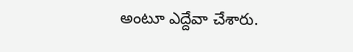అంటూ ఎద్దేవా చేశారు.